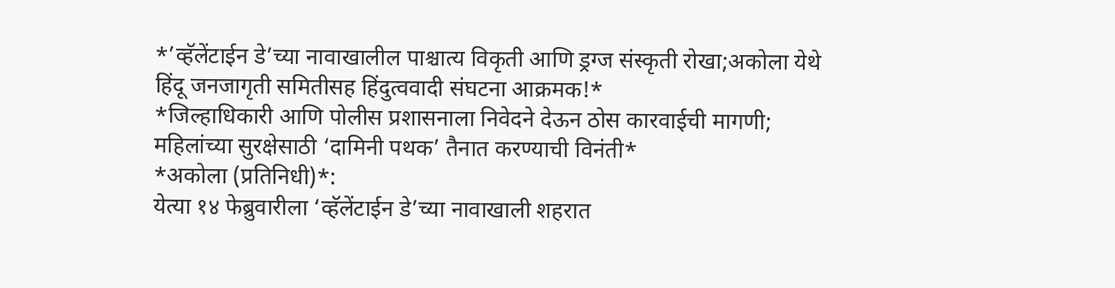*’व्हॅलेंटाईन डे’च्या नावाखालील पाश्चात्य विकृती आणि ड्रग्ज संस्कृती रोखा;अकोला येथे हिंदू जनजागृती समितीसह हिंदुत्ववादी संघटना आक्रमक!*
*जिल्हाधिकारी आणि पोलीस प्रशासनाला निवेदने देऊन ठोस कारवाईची मागणी; महिलांच्या सुरक्षेसाठी ‘दामिनी पथक’ तैनात करण्याची विनंती*
*अकोला (प्रतिनिधी)*:
येत्या १४ फेब्रुवारीला ‘व्हॅलेंटाईन डे’च्या नावाखाली शहरात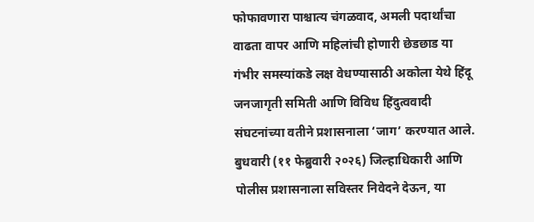फोफावणारा पाश्चात्य चंगळवाद, अमली पदार्थांचा वाढता वापर आणि महिलांची होणारी छेडछाड या गंभीर समस्यांकडे लक्ष वेधण्यासाठी अकोला येथे हिंदू जनजागृती समिती आणि विविध हिंदुत्ववादी संघटनांच्या वतीने प्रशासनाला ‘जाग’ करण्यात आले. बुधवारी (११ फेब्रुवारी २०२६) जिल्हाधिकारी आणि पोलीस प्रशासनाला सविस्तर निवेदने देऊन, या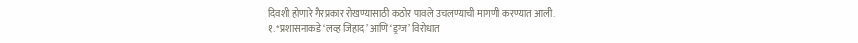दिवशी होणारे गैरप्रकार रोखण्यासाठी कठोर पावले उचलण्याची मागणी करण्यात आली.
१. *प्रशासनाकडे ‘लव्ह जिहाद’ आणि ‘ड्रग्ज’ विरोधात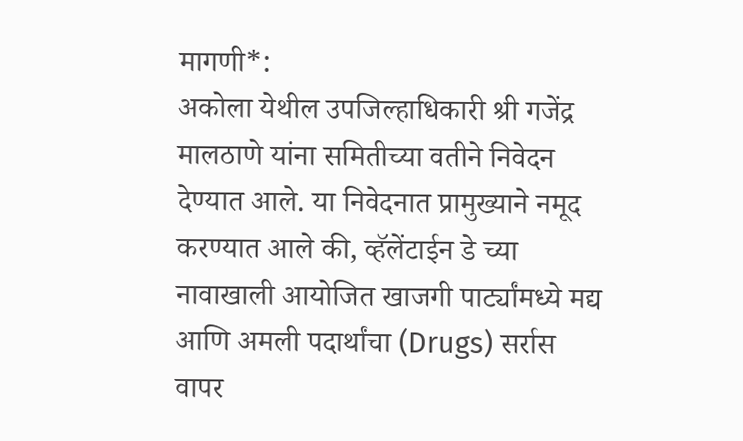मागणी*:
अकोला येथील उपजिल्हाधिकारी श्री गजेंद्र मालठाणे यांना समितीच्या वतीने निवेदन देण्यात आले. या निवेदनात प्रामुख्याने नमूद करण्यात आले की, व्हॅलेंटाईन डे च्या नावाखाली आयोजित खाजगी पार्ट्यांमध्ये मद्य आणि अमली पदार्थांचा (Drugs) सर्रास वापर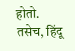होतो. तसेच, हिंदू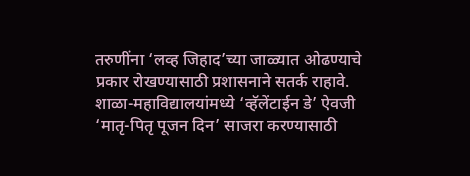तरुणींना ‘लव्ह जिहाद’च्या जाळ्यात ओढण्याचे प्रकार रोखण्यासाठी प्रशासनाने सतर्क राहावे. शाळा-महाविद्यालयांमध्ये ‘व्हॅलेंटाईन डे’ ऐवजी ‘मातृ-पितृ पूजन दिन’ साजरा करण्यासाठी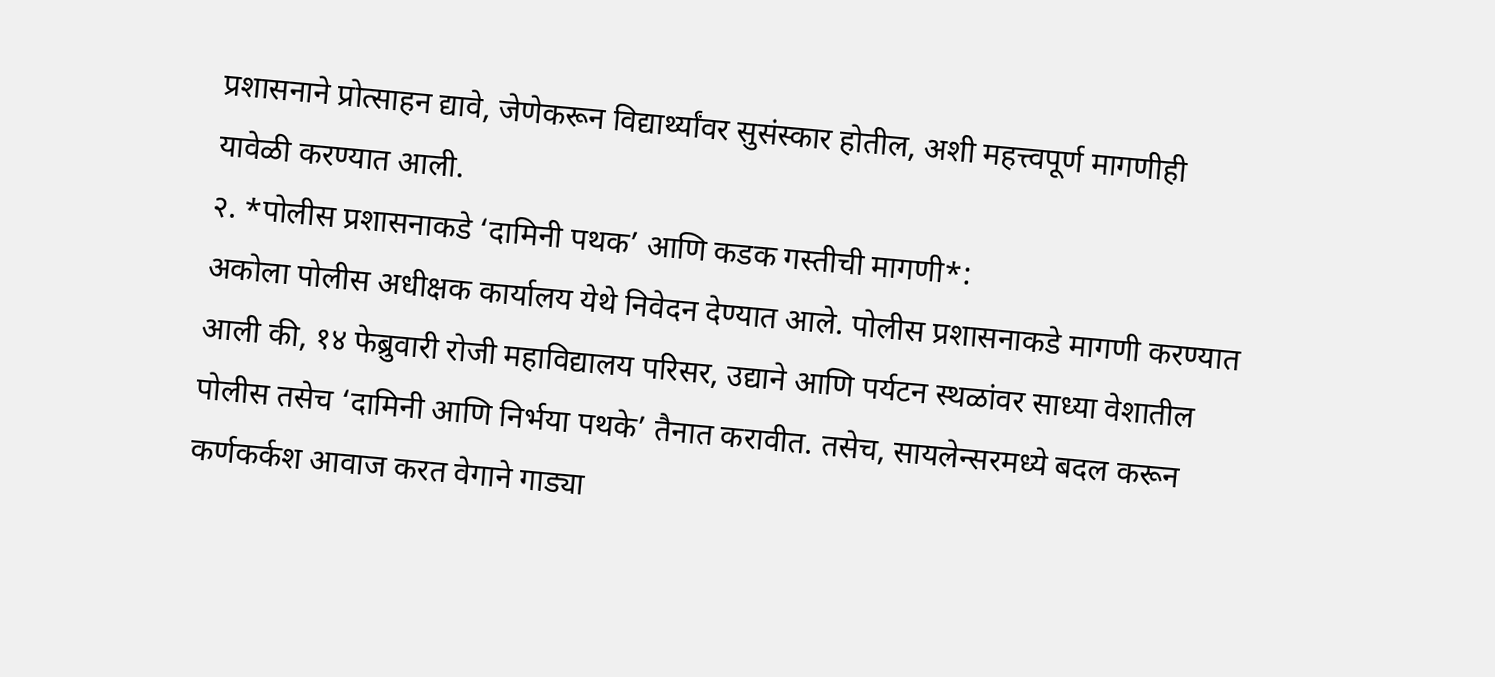प्रशासनाने प्रोत्साहन द्यावे, जेणेकरून विद्यार्थ्यांवर सुसंस्कार होतील, अशी महत्त्वपूर्ण मागणीही यावेळी करण्यात आली.
२. *पोलीस प्रशासनाकडे ‘दामिनी पथक’ आणि कडक गस्तीची मागणी*:
अकोला पोलीस अधीक्षक कार्यालय येथे निवेदन देण्यात आले. पोलीस प्रशासनाकडे मागणी करण्यात आली की, १४ फेब्रुवारी रोजी महाविद्यालय परिसर, उद्याने आणि पर्यटन स्थळांवर साध्या वेशातील पोलीस तसेच ‘दामिनी आणि निर्भया पथके’ तैनात करावीत. तसेच, सायलेन्सरमध्ये बदल करून कर्णकर्कश आवाज करत वेगाने गाड्या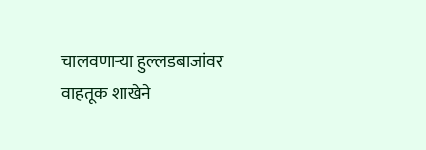चालवणाऱ्या हुल्लडबाजांवर वाहतूक शाखेने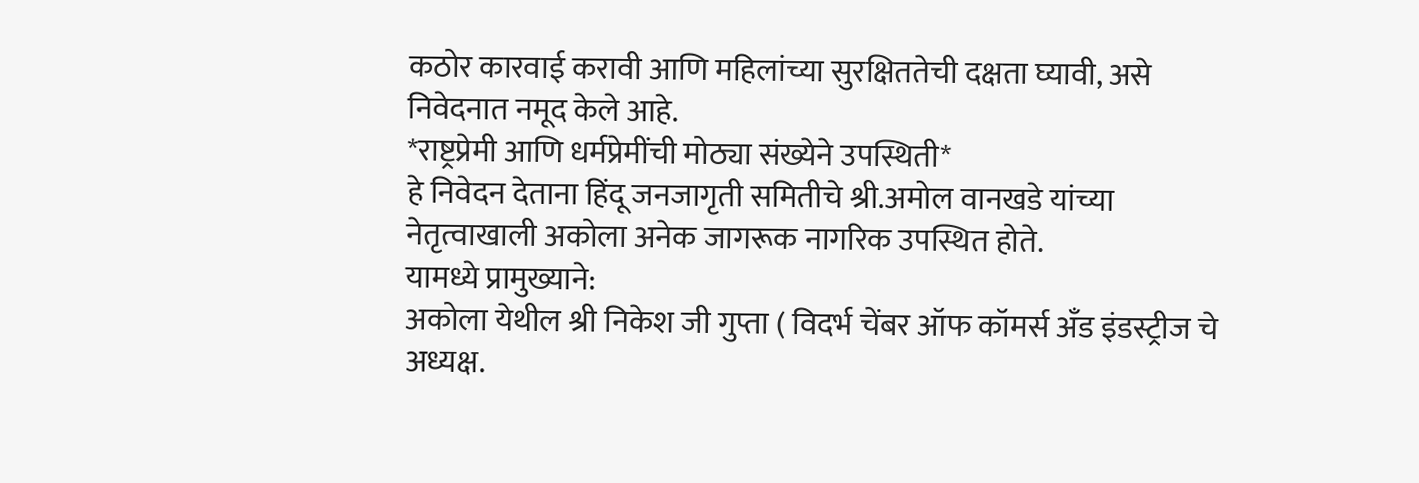कठोर कारवाई करावी आणि महिलांच्या सुरक्षिततेची दक्षता घ्यावी, असे निवेदनात नमूद केले आहे.
*राष्ट्रप्रेमी आणि धर्मप्रेमींची मोठ्या संख्येने उपस्थिती*
हे निवेदन देताना हिंदू जनजागृती समितीचे श्री.अमोल वानखडे यांच्या नेतृत्वाखाली अकोला अनेक जागरूक नागरिक उपस्थित होते.
यामध्ये प्रामुख्याने:
अकोला येथील श्री निकेश जी गुप्ता ( विदर्भ चेंबर ऑफ कॉमर्स अँड इंडस्ट्रीज चे अध्यक्ष.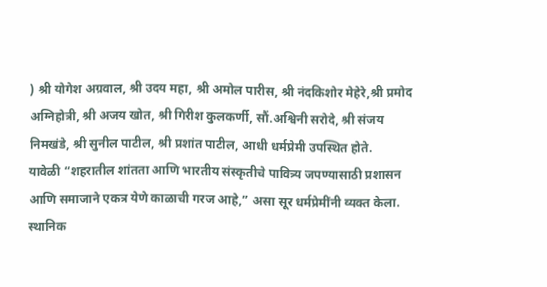) श्री योगेश अग्रवाल, श्री उदय महा, श्री अमोल पारीस, श्री नंदकिशोर मेहेरे,श्री प्रमोद अग्निहोत्री, श्री अजय खोत, श्री गिरीश कुलकर्णी, सौं.अश्विनी सरोदे, श्री संजय निमखंडे, श्री सुनील पाटील, श्री प्रशांत पाटील, आधी धर्मप्रेमी उपस्थित होते.
यावेळी “शहरातील शांतता आणि भारतीय संस्कृतीचे पावित्र्य जपण्यासाठी प्रशासन आणि समाजाने एकत्र येणे काळाची गरज आहे,” असा सूर धर्मप्रेमींनी व्यक्त केला. स्थानिक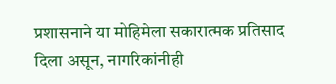प्रशासनाने या मोहिमेला सकारात्मक प्रतिसाद दिला असून, नागरिकांनीही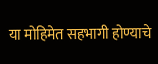या मोहिमेत सहभागी होण्याचे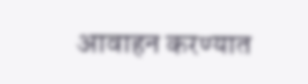आवाहन करण्यात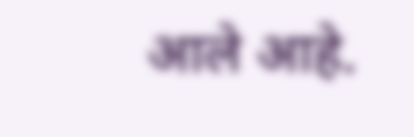आले आहे.